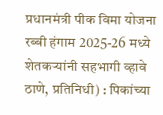प्रधानमंत्री पीक विमा योजना रब्बी हंगाम 2025-26 मध्ये शेतकऱ्यांनी सहभागी व्हावे
ठाणे, प्रतिनिधी) : पिकांच्या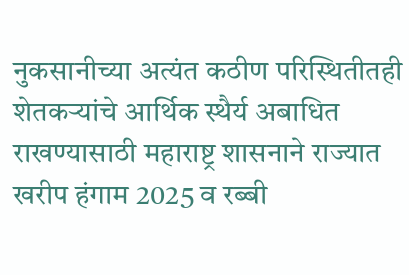नुकसानीच्या अत्यंत कठीण परिस्थितीतही शेतकऱ्यांचे आर्थिक स्थैर्य अबाधित राखण्यासाठी महाराष्ट्र शासनाने राज्यात खरीप हंगाम 2025 व रब्बी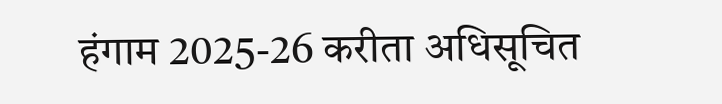हंगाम 2025-26 करीता अधिसूचित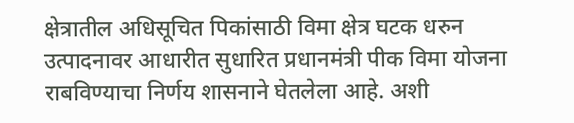क्षेत्रातील अधिसूचित पिकांसाठी विमा क्षेत्र घटक धरुन उत्पादनावर आधारीत सुधारित प्रधानमंत्री पीक विमा योजना राबविण्याचा निर्णय शासनाने घेतलेला आहे. अशी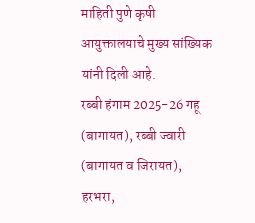माहिती पुणे कृषी आयुक्तालयाचे मुख्य सांख्यिक यांनी दिली आहे.
रब्बी हंगाम 2025-26 गहू (बागायत), रब्बी ज्वारी (बागायत व जिरायत), हरभरा,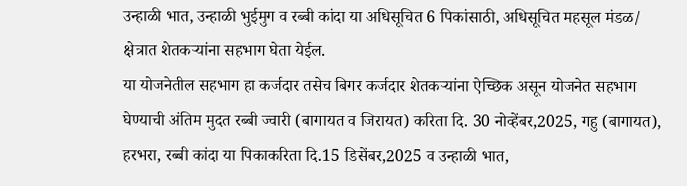उन्हाळी भात, उन्हाळी भुईमुग व रब्बी कांदा या अधिसूचित 6 पिकांसाठी, अधिसूचित महसूल मंडळ/ क्षेत्रात शेतकऱ्यांना सहभाग घेता येईल.
या योजनेतील सहभाग हा कर्जदार तसेच बिगर कर्जदार शेतकऱ्यांना ऐच्छिक असून योजनेत सहभाग घेण्याची अंतिम मुदत रब्बी ज्वारी (बागायत व जिरायत) करिता दि. 30 नोव्हेंबर,2025, गहु (बागायत), हरभरा, रब्बी कांदा या पिकाकरिता दि.15 डिसेंबर,2025 व उन्हाळी भात,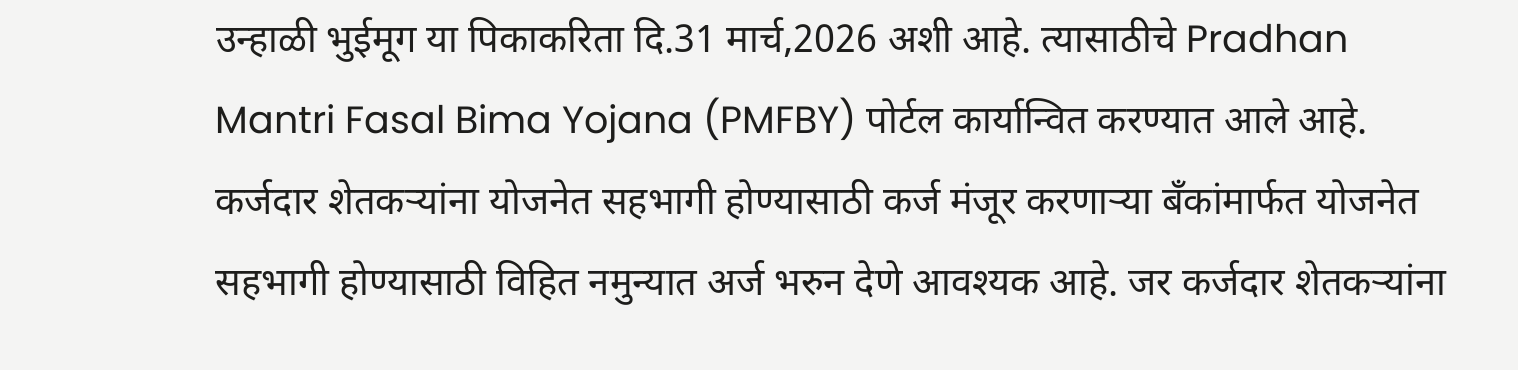उन्हाळी भुईमूग या पिकाकरिता दि.31 मार्च,2026 अशी आहे. त्यासाठीचे Pradhan Mantri Fasal Bima Yojana (PMFBY) पोर्टल कार्यान्वित करण्यात आले आहे.
कर्जदार शेतकऱ्यांना योजनेत सहभागी होण्यासाठी कर्ज मंजूर करणाऱ्या बँकांमार्फत योजनेत सहभागी होण्यासाठी विहित नमुन्यात अर्ज भरुन देणे आवश्यक आहे. जर कर्जदार शेतकऱ्यांना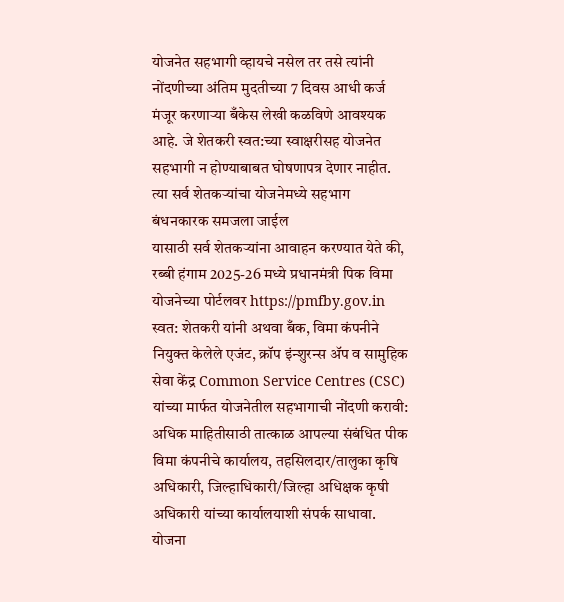योजनेत सहभागी व्हायचे नसेल तर तसे त्यांनी नोंदणीच्या अंतिम मुदतीच्या 7 दिवस आधी कर्ज मंजूर करणाऱ्या बँकेस लेखी कळविणे आवश्यक आहे. जे शेतकरी स्वत:च्या स्वाक्षरीसह योजनेत सहभागी न होण्याबाबत घोषणापत्र देणार नाहीत. त्या सर्व शेतकऱ्यांचा योजनेमध्ये सहभाग बंधनकारक समजला जाईल
यासाठी सर्व शेतकऱ्यांना आवाहन करण्यात येते की, रब्बी हंगाम 2025-26 मध्ये प्रधानमंत्री पिक विमा योजनेच्या पोर्टलवर https://pmfby.gov.in स्वत: शेतकरी यांनी अथवा बँक, विमा कंपनीने नियुक्त केलेले एजंट, क्रॉप इंन्शुरन्स ॲप व सामुहिक सेवा केंद्र Common Service Centres (CSC) यांच्या मार्फत योजनेतील सहभागाची नोंदणी करावी: अधिक माहितीसाठी तात्काळ आपल्या संबंधित पीक विमा कंपनीचे कार्यालय, तहसिलदार/तालुका कृषि अधिकारी, जिल्हाधिकारी/जिल्हा अधिक्षक कृषी अधिकारी यांच्या कार्यालयाशी संपर्क साधावा.
योजना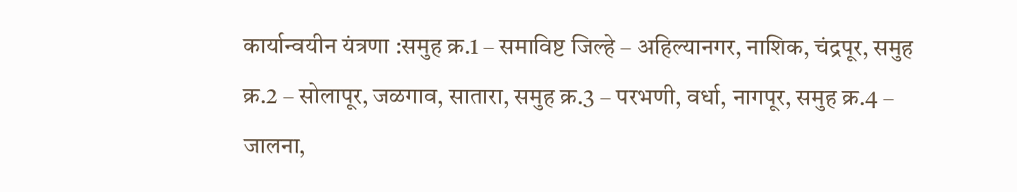कार्यान्वयीन यंत्रणा :समुह क्र.1 – समाविष्ट जिल्हे – अहिल्यानगर, नाशिक, चंद्रपूर, समुह क्र.2 – सोलापूर, जळगाव, सातारा, समुह क्र.3 – परभणी, वर्धा, नागपूर, समुह क्र.4 – जालना,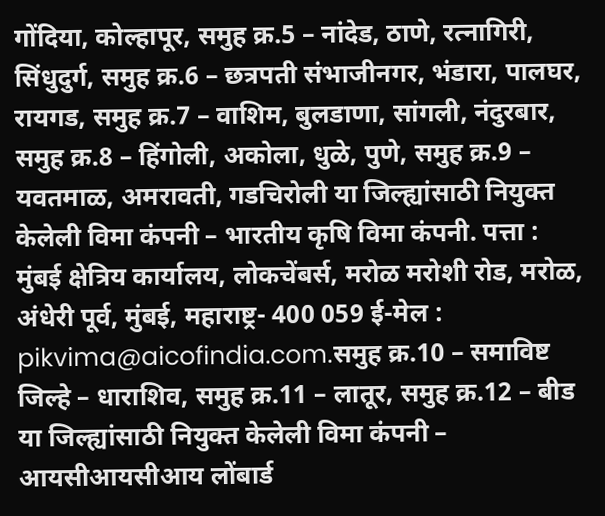गोंदिया, कोल्हापूर, समुह क्र.5 – नांदेड, ठाणे, रत्नागिरी, सिंधुदुर्ग, समुह क्र.6 – छत्रपती संभाजीनगर, भंडारा, पालघर, रायगड, समुह क्र.7 – वाशिम, बुलडाणा, सांगली, नंदुरबार, समुह क्र.8 – हिंगोली, अकोला, धुळे, पुणे, समुह क्र.9 – यवतमाळ, अमरावती, गडचिरोली या जिल्ह्यांसाठी नियुक्त केलेली विमा कंपनी – भारतीय कृषि विमा कंपनी. पत्ता : मुंबई क्षेत्रिय कार्यालय, लोकचेंबर्स, मरोळ मरोशी रोड, मरोळ, अंधेरी पूर्व, मुंबई, महाराष्ट्र- 400 059 ई-मेल : pikvima@aicofindia.com.समुह क्र.10 – समाविष्ट जिल्हे – धाराशिव, समुह क्र.11 – लातूर, समुह क्र.12 – बीड या जिल्ह्यांसाठी नियुक्त केलेली विमा कंपनी – आयसीआयसीआय लोंबार्ड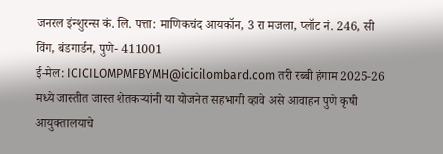जनरल इंन्शुरन्स कं. लि. पत्ता: माणिकचंद आयकॉन, 3 रा मजला, प्लॉट नं. 246, सी विंग, बंडगार्डन, पुणे- 411001
ई-मेल: ICICILOMPMFBYMH@icicilombard.com तरी रब्बी हंगाम 2025-26 मध्ये जास्तीत जास्त शेतकऱ्यांनी या योजनेत सहभागी व्हावे असे आवाहन पुणे कृषी आयुक्तालयाचे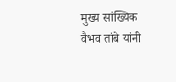मुख्य सांख्यिक वैभव तांबे यांनी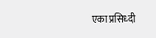एका प्रसिध्दी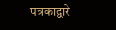पत्रकाद्वारे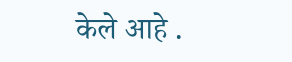केले आहे .